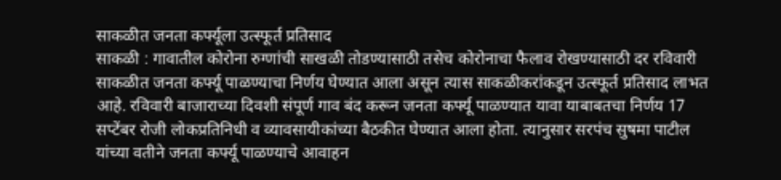साकळीत जनता कर्फ्यूला उत्स्फूर्त प्रतिसाद
साकळी : गावातील कोरोना रुग्णांची साखळी तोडण्यासाठी तसेच कोरोनाचा फैलाव रोखण्यासाठी दर रविवारी साकळीत जनता कर्फ्यू पाळण्याचा निर्णय घेण्यात आला असून त्यास साकळीकरांकडून उत्स्फूर्त प्रतिसाद लाभत आहे. रविवारी बाजाराच्या दिवशी संपूर्ण गाव बंद करून जनता कर्फ्यू पाळण्यात यावा याबाबतचा निर्णय 17 सप्टेंबर रोजी लोकप्रतिनिधी व व्यावसायीकांच्या बैठकीत घेण्यात आला होता. त्यानुसार सरपंच सुषमा पाटील यांच्या वतीने जनता कर्फ्यू पाळण्याचे आवाहन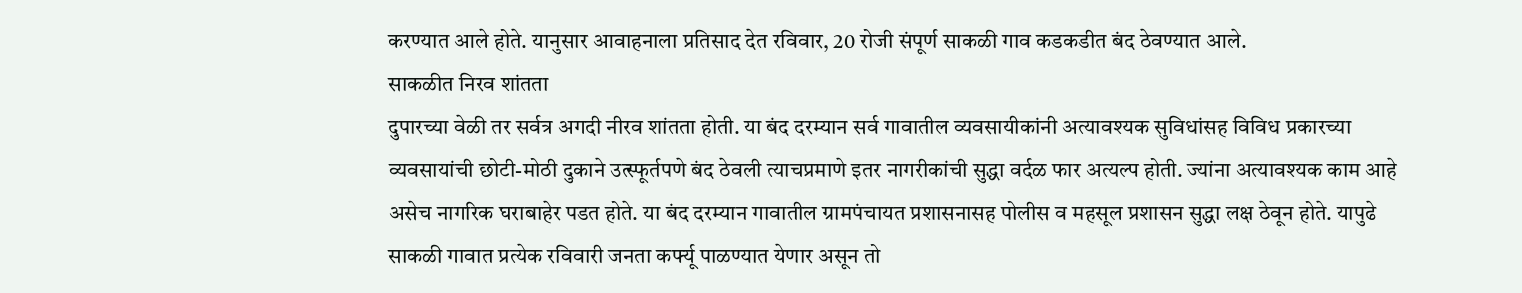करण्यात आले होते. यानुसार आवाहनाला प्रतिसाद देत रविवार, 20 रोजी संपूर्ण साकळी गाव कडकडीत बंद ठेवण्यात आले.
साकळीत निरव शांतता
दुपारच्या वेळी तर सर्वत्र अगदी नीरव शांतता होती. या बंद दरम्यान सर्व गावातील व्यवसायीकांनी अत्यावश्यक सुविधांसह विविध प्रकारच्या व्यवसायांची छोटी-मोठी दुकाने उत्स्फूर्तपणे बंद ठेवली त्याचप्रमाणे इतर नागरीकांची सुद्धा वर्दळ फार अत्यल्प होती. ज्यांना अत्यावश्यक काम आहे असेच नागरिक घराबाहेर पडत होते. या बंद दरम्यान गावातील ग्रामपंचायत प्रशासनासह पोलीस व महसूल प्रशासन सुद्धा लक्ष ठेवून होते. यापुढे साकळी गावात प्रत्येक रविवारी जनता कर्फ्यू पाळण्यात येणार असून तो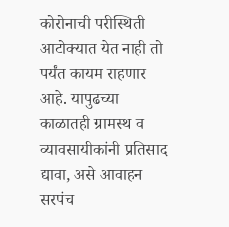कोरोनाची परीस्थिती आटोक्यात येत नाही तो पर्यंत कायम राहणार आहे. यापुढच्या काळातही ग्रामस्थ व व्यावसायीकांनी प्रतिसाद द्यावा, असे आवाहन सरपंच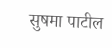सुषमा पाटील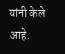यांनी केले आहे.